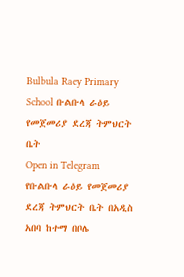Bulbula Raey Primary School ቡልቡላ ራዕይ የመጀመሪያ ደረጃ ትምህርት ቤት
Open in Telegram
የቡልቡላ ራዕይ የመጀመሪያ ደረጃ ትምህርት ቤት በአዲስ አበባ ከተማ በቦሌ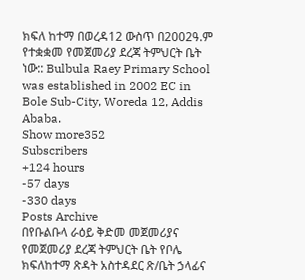ክፍለ ከተማ በወረዳ12 ውስጥ በ2002ዓ.ም የተቋቋመ የመጀመሪያ ደረጃ ትምህርት ቤት ነው:: Bulbula Raey Primary School was established in 2002 EC in Bole Sub-City, Woreda 12, Addis Ababa.
Show more352
Subscribers
+124 hours
-57 days
-330 days
Posts Archive
በየቡልቡላ ራዕይ ቅድመ መጀመሪያና የመጀመሪያ ደረጃ ትምህርት ቤት የቦሌ ክፍለከተማ ጽዳት አስተዳደር ጽ/ቤት ኃላፊና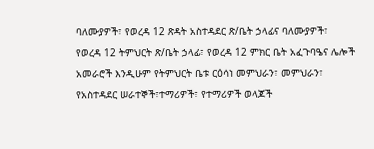ባለሙያዎች፣ የወረዳ 12 ጽዳት አስተዳደር ጽ/ቤት ኃላፊና ባለሙያዎች፣ የወረዳ 12 ትምህርት ጽ/ቤት ኃላፊ፣ የወረዳ 12 ምክር ቤት አፈጉባዔና ሌሎች አመራሮች እንዲሁም የትምህርት ቤቱ ርዕሳነ መምህራን፣ መምህራን፣ የአስተዳደር ሠራተኞች፣ተማሪዎች፣ የተማሪዎች ወላጆች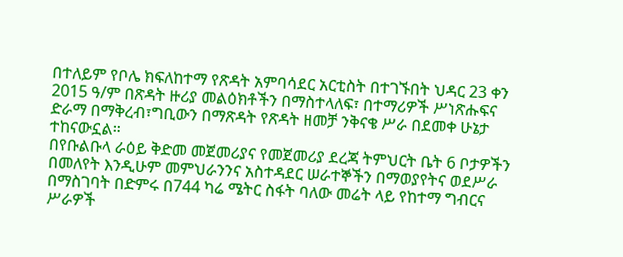በተለይም የቦሌ ክፍለከተማ የጽዳት አምባሳደር አርቲስት በተገኙበት ህዳር 23 ቀን 2015 ዓ/ም በጽዳት ዙሪያ መልዕክቶችን በማስተላለፍ፣ በተማሪዎች ሥነጽሑፍና ድራማ በማቅረብ፣ግቢውን በማጽዳት የጽዳት ዘመቻ ንቅናቄ ሥራ በደመቀ ሁኔታ ተከናውኗል።
በየቡልቡላ ራዕይ ቅድመ መጀመሪያና የመጀመሪያ ደረጃ ትምህርት ቤት 6 ቦታዎችን በመለየት እንዲሁም መምህራንንና አስተዳደር ሠራተኞችን በማወያየትና ወደሥራ በማስገባት በድምሩ በ744 ካሬ ሜትር ስፋት ባለው መሬት ላይ የከተማ ግብርና ሥራዎች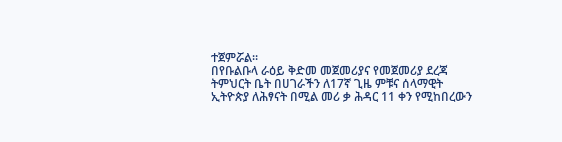ተጀምሯል።
በየቡልቡላ ራዕይ ቅድመ መጀመሪያና የመጀመሪያ ደረጃ ትምህርት ቤት በሀገራችን ለ17ኛ ጊዜ ምቹና ሰላማዊት ኢትዮጵያ ለሕፃናት በሚል መሪ ቃ ሕዳር 11 ቀን የሚከበረውን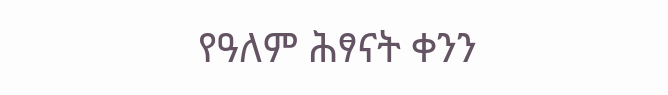የዓለም ሕፃናት ቀንን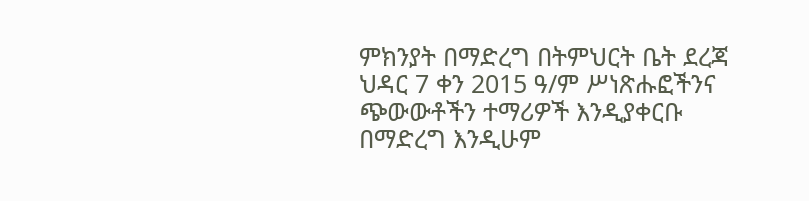ምክንያት በማድረግ በትምህርት ቤት ደረጃ ህዳር 7 ቀን 2015 ዓ/ም ሥነጽሑፎችንና ጭውውቶችን ተማሪዎች እንዲያቀርቡ በማድረግ እንዲሁም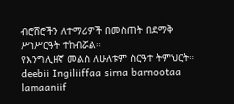ብሮሸሮችን ለተማሪዎች በመስጠት በደማቅ ሥነሥርዓት ተከብሯል።
የእንግሊዘኛ መልስ ለሁለቱም ስርዓተ ትምህርት። deebii Ingiliiffaa sirna barnootaa lamaaniif